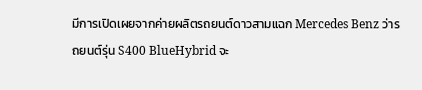มีการเปิดเผยจากค่ายผลิตรถยนต์ดาวสามแฉก Mercedes Benz ว่ารถยนต์รุ่น S400 BlueHybrid จะ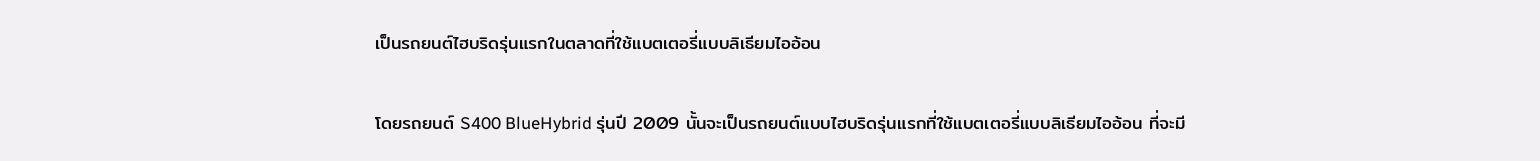เป็นรถยนต์ไฮบริดรุ่นแรกในตลาดที่ใช้แบตเตอรี่แบบลิเธียมไออ้อน

โดยรถยนต์ S400 BlueHybrid รุ่นปี 2009 นั้นจะเป็นรถยนต์แบบไฮบริดรุ่นแรกที่ใช้แบตเตอรี่แบบลิเธียมไออ้อน ที่จะมี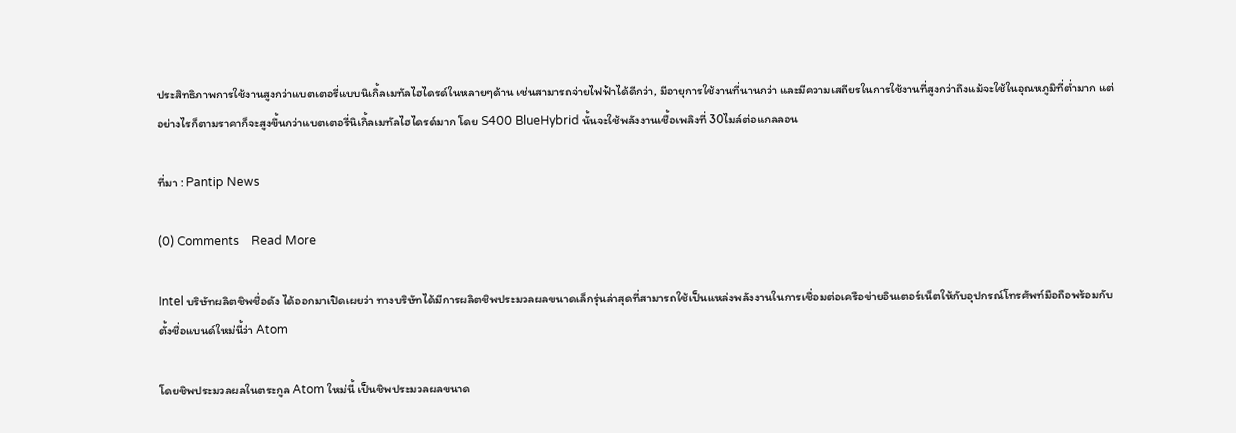ประสิทธิภาพการใช้งานสูงกว่าแบตเตอรี่แบบนิเกิ้ลเมทัลไฮไดรด์ในหลายๆด้าน เช่นสามารถจ่ายไฟฟ้าได้ดีกว่า, มีอายุการใช้งานที่นานกว่า และมีความเสถียรในการใช้งานที่สูงกว่าถึงแม้จะใช้ในอุณหภูมิที่ต่ำมาก แต่อย่างไรก็ตามราคาก็จะสูงขึ้นกว่าแบตเตอรี่นิเกิ้ลเมทัลไฮไดรด์มาก โดย S400 BlueHybrid นั้นจะใช้พลังงานเชื้อเพลิงที่ 30ไมล์ต่อแกลลอน

ที่มา : Pantip News

(0) Comments    Read More

Intel บริษัทผลิตชิพชื่อดัง ได้ออกมาเปิดเผยว่า ทางบริษัทได้มีการผลิตชิพประมวลผลขนาดเล็กรุ่นล่าสุดที่สามารถใช้เป็นแหล่งพลังงานในการเชื่อมต่อเครือข่ายอินเตอร์เน็ตให้กับอุปกรณ์โทรศัพท์มือถือพร้อมกับตั้งชื่อแบนด์ใหม่นี้ว่า Atom

โดยชิพประมวลผลในตระกูล Atom ใหม่นี้ เป็นชิพประมวลผลขนาด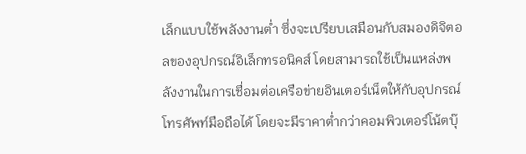เล็กแบบใช้พลังงานต่ำ ซึ่งจะเปรียบเสมือนกับสมองดิจิตอลของอุปกรณ์อิเล็กทรอนิคส์ โดยสามารถใช้เป็นแหล่งพลังงานในการเชื่อมต่อเครือข่ายอินเตอร์เน็ตให้กับอุปกรณ์โทรศัพท์มือถือได้ โดยจะมีราคาต่ำกว่าคอมพิวเตอร์โน้ตบุ๊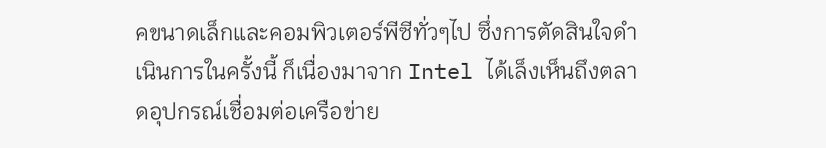คขนาดเล็กและคอมพิวเตอร์พีซีทั่วๆไป ซึ่งการตัดสินใจดำเนินการในครั้งนี้ ก็เนื่องมาจาก Intel ได้เล็งเห็นถึงตลาดอุปกรณ์เชื่อมต่อเครือข่าย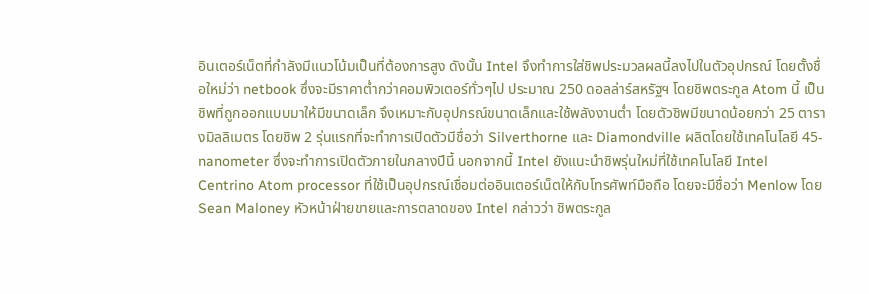อินเตอร์เน็ตที่กำลังมีแนวโน้มเป็นที่ต้องการสูง ดังนั้น Intel จึงทำการใส่ชิพประมวลผลนี้ลงไปในตัวอุปกรณ์ โดยตั้งชื่อใหม่ว่า netbook ซึ่งจะมีราคาต่ำกว่าคอมพิวเตอร์ทั่วๆไป ประมาณ 250 ดอลล่าร์สหรัฐฯ โดยชิพตระกูล Atom นี้ เป็นชิพที่ถูกออกแบบมาให้มีขนาดเล็ก จึงเหมาะกับอุปกรณ์ขนาดเล็กและใช้พลังงานต่ำ โดยตัวชิพมีขนาดน้อยกว่า 25 ตารางมิลลิเมตร โดยชิพ 2 รุ่นแรกที่จะทำการเปิดตัวมีชื่อว่า Silverthorne และ Diamondville ผลิตโดยใช้เทคโนโลยี 45-nanometer ซึ่งจะทำการเปิดตัวภายในกลางปีนี้ นอกจากนี้ Intel ยังแนะนำชิพรุ่นใหม่ที่ใช้เทคโนโลยี Intel Centrino Atom processor ที่ใช้เป็นอุปกรณ์เชื่อมต่ออินเตอร์เน็ตให้กับโทรศัพท์มือถือ โดยจะมีชื่อว่า Menlow โดย Sean Maloney หัวหน้าฝ่ายขายและการตลาดของ Intel กล่าวว่า ชิพตระกูล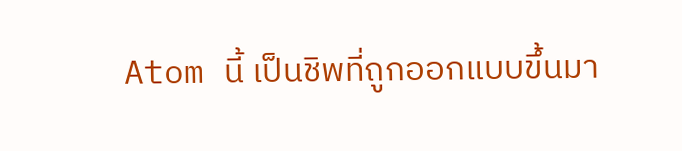Atom นี้ เป็นชิพที่ถูกออกแบบขึ้นมา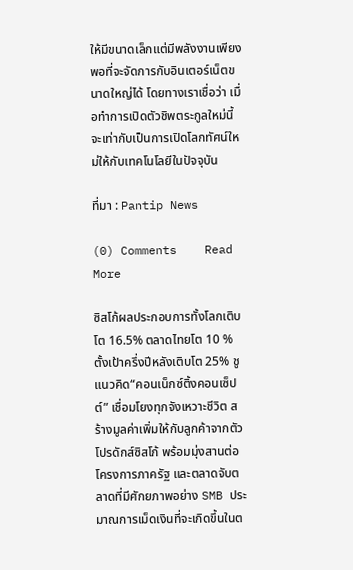ให้มีขนาดเล็กแต่มีพลังงานเพียงพอที่จะจัดการกับอินเตอร์เน็ตขนาดใหญ่ได้ โดยทางเราเชื่อว่า เมื่อทำการเปิดตัวชิพตระกูลใหม่นี้ จะเท่ากับเป็นการเปิดโลกทัศน์ใหม่ให้กับเทคโนโลยีในปัจจุบัน

ที่มา : Pantip News

(0) Comments    Read More

ซิสโก้ผลประกอบการทั้งโลกเติบโต 16.5% ตลาดไทยโต 10 % ตั้งเป้าครึ่งปีหลังเติบโต 25% ชูแนวคิด“คอนเน็กซ์ติ้งคอนเซ็ปต์” เชื่อมโยงทุกจังเหวาะชีวิต สร้างมูลค่าเพิ่มให้กับลูกค้าจากตัวโปรดักส์ซิสโก้ พร้อมมุ่งสานต่อโครงการภาครัฐ และตลาดจับตลาดที่มีศักยภาพอย่าง SMB ประมาณการเม็ดเงินที่จะเกิดขึ้นในต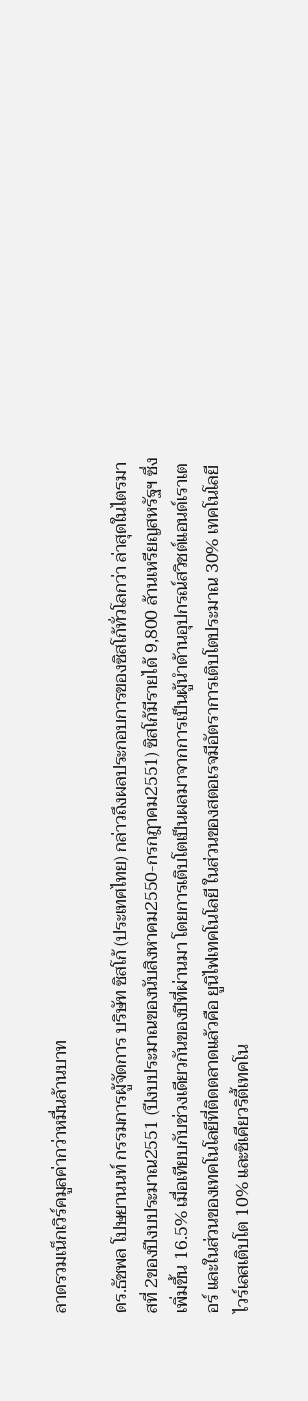ลาดรวมเน็กเวิร์คมูลค่ากว่าหมื่นล้านบาท

ดร.ธัชพล โปษยานนท์ กรรมการผู้จัดการ บริษัท ซิสโก้ (ประเทศไทย) กล่าวถึงผลประกอบการของซิสโก้ทั่วโลกว่า ล่าสุดในไตรมาสที่ 2ของปีงบประมาณ2551 (ปีงบประมาณของนับสิงหาคม2550-กรกฎาคม2551) ซิสโก้มีรายได้ 9,800 ล้านเหรียญสหรัฐฯ ซึ่งเพิ่มขึ้น 16.5% เมื่อเทียบกับช่วงเดียวกันของปีที่ผ่านมา โดยการเติบโตเป็นผลมาจากการเป็นผู้นำด้านอุปกรณ์สวิชต์แอนด์เราเตอร์ และในส่วนของเทคโนโลยีที่ติดตลาดแล้วคือ ยูนิไฟเทคโนโลยี ในส่วนของสตอเรจมีอัตราการเติบโตประมาณ 30% เทคโนโลยีไวร์เลสเติบโต 10% และซิเคียวริตี้เทคโน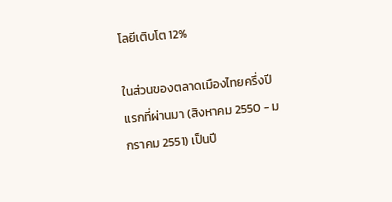โลยีเติบโต 12%

ในส่วนของตลาดเมืองไทยครึ่งปีแรกที่ผ่านมา (สิงหาคม 2550 - มกราคม 2551) เป็นปี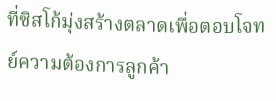ที่ซิสโก้มุ่งสร้างตลาดเพื่อตอบโจทย์ความต้องการลูกค้า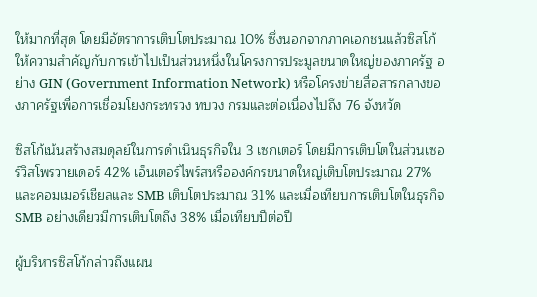ให้มากที่สุด โดยมีอัตราการเติบโตประมาณ 10% ซึ่งนอกจากภาคเอกชนแล้วซิสโก้ให้ความสำคัญกับการเข้าไปเป็นส่วนหนึ่งในโครงการประมูลขนาดใหญ่ของภาครัฐ อย่าง GIN (Government Information Network) หรือโครงข่ายสื่อสารกลางของภาครัฐเพื่อการเชื่อมโยงกระทรวง ทบวง กรมและต่อเนื่องไปถึง 76 จังหวัด

ซิสโก้เน้นสร้างสมดุลย์ในการดำเนินธุรกิจใน 3 เซกเตอร์ โดยมีการเติบโตในส่วนเซอร์วิสโพรวายเดอร์ 42% เอ็นเตอร์ไพร์สหรือองค์กรขนาดใหญ่เติบโตประมาณ 27% และคอมเมอร์เชียลและ SMB เติบโตประมาณ 31% และเมื่อเทียบการเติบโตในธุรกิจ SMB อย่างเดียวมีการเติบโตถึง 38% เมื่อเทียบปีต่อปี

ผู้บริหารซิสโก้กล่าวถึงแผน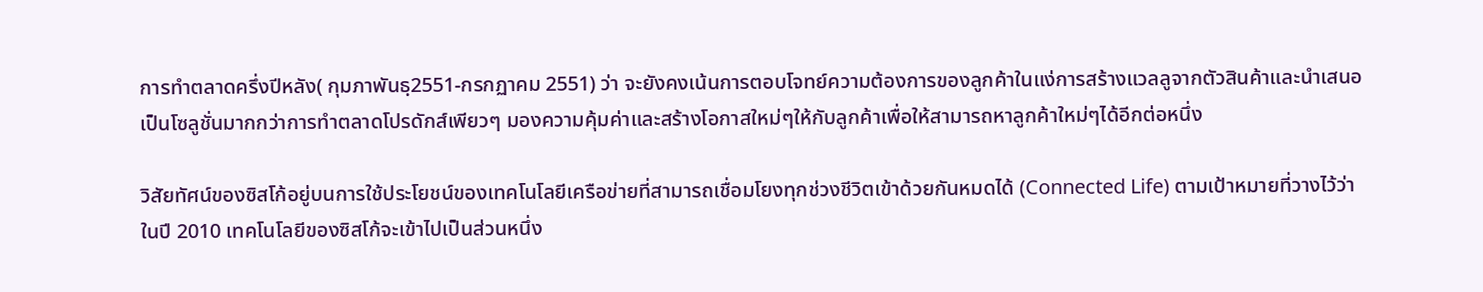การทำตลาดครึ่งปีหลัง( กุมภาพันธฺ2551-กรกฏาคม 2551) ว่า จะยังคงเน้นการตอบโจทย์ความต้องการของลูกค้าในแง่การสร้างแวลลูจากตัวสินค้าและนำเสนอเป็นโซลูชั่นมากกว่าการทำตลาดโปรดักส์เพียวๆ มองความคุ้มค่าและสร้างโอกาสใหม่ๆให้กับลูกค้าเพื่อให้สามารถหาลูกค้าใหม่ๆได้อีกต่อหนึ่ง

วิสัยทัศน์ของซิสโก้อยู่บนการใช้ประโยชน์ของเทคโนโลยีเครือข่ายที่สามารถเชื่อมโยงทุกช่วงชีวิตเข้าด้วยกันหมดได้ (Connected Life) ตามเป้าหมายที่วางไว้ว่าในปี 2010 เทคโนโลยีของซิสโก้จะเข้าไปเป็นส่วนหนึ่ง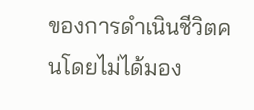ของการดำเนินชีวิตคนโดยไม่ได้มอง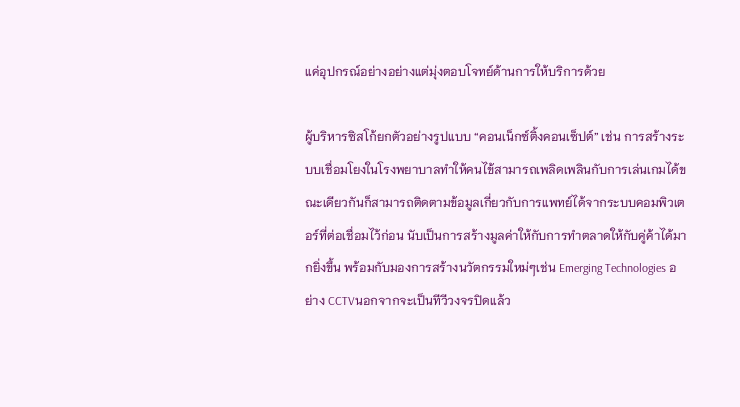แค่อุปกรณ์อย่างอย่างแต่มุ่งตอบโจทย์ด้านการให้บริการด้วย

ผู้บริหารซิสโก้ยกตัวอย่างรูปแบบ “คอนเน็กซ์ติ้งคอนเซ็ปต์” เช่น การสร้างระบบเชื่อมโยงในโรงพยาบาลทำให้คนไข้สามารถเพลิดเพลินกับการเล่นเกมได้ขณะเดียวกันก็สามารถติดตามข้อมูลเกี่ยวกับการแพทย์ได้จากระบบคอมพิวเตอร์ที่ต่อเชื่อมไว้ก่อน นับเป็นการสร้างมูลค่าให้กับการทำตลาดให้กับคู่ค้าได้มากยิ่งขึ้น พร้อมกับมองการสร้างนวัตกรรมใหม่ๆเช่น Emerging Technologies อย่าง CCTVนอกจากจะเป็นทีวีวงจรปิดแล้ว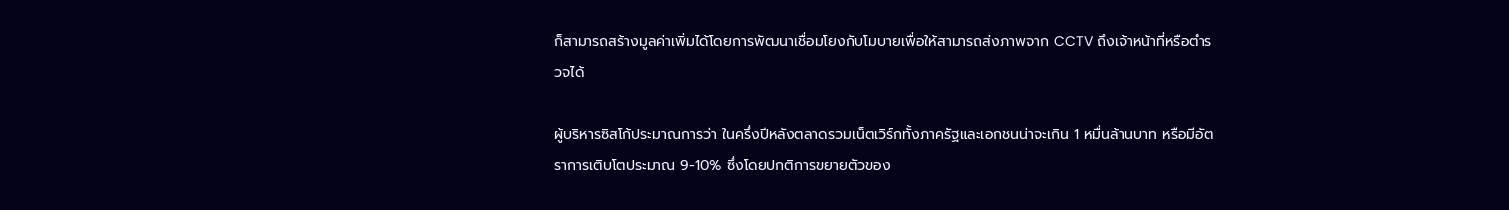ก็สามารถสร้างมูลค่าเพิ่มได้โดยการพัฒนาเชื่อมโยงกับโมบายเพื่อให้สามารถส่งภาพจาก CCTV ถึงเจ้าหน้าที่หรือตำรวจได้

ผู้บริหารซิสโก้ประมาณการว่า ในครึ่งปีหลังตลาดรวมเน็ตเวิร์กทั้งภาครัฐและเอกชนน่าจะเกิน 1 หมื่นล้านบาท หรือมีอัตราการเติบโตประมาณ 9-10% ซึ่งโดยปกติการขยายตัวของ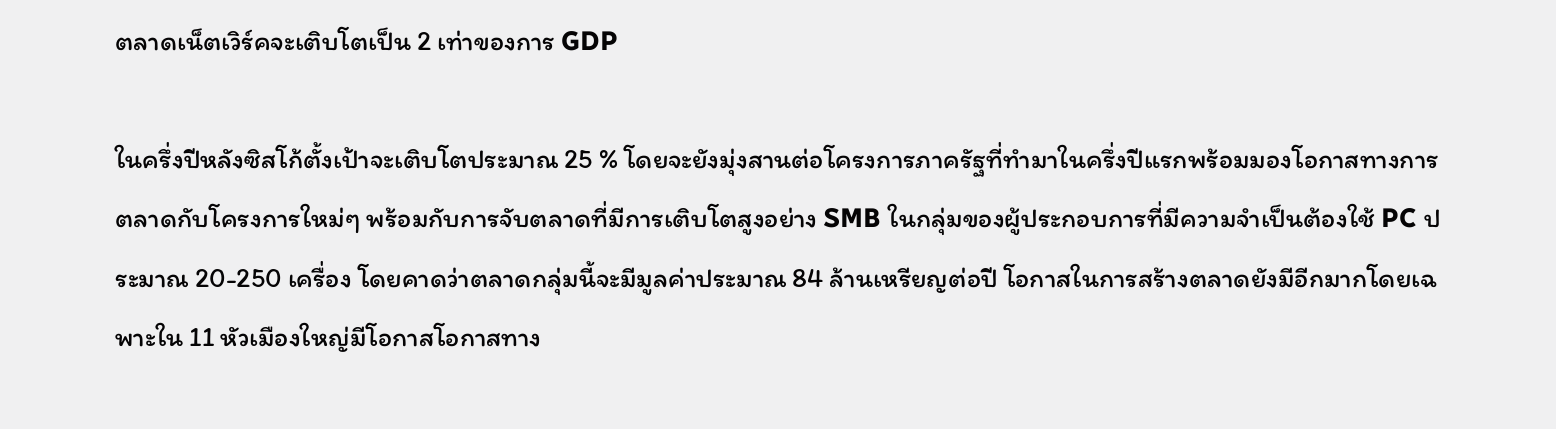ตลาดเน็ตเวิร์คจะเติบโตเป็น 2 เท่าของการ GDP

ในครึ่งปีหลังซิสโก้ตั้งเป้าจะเติบโตประมาณ 25 % โดยจะยังมุ่งสานต่อโครงการภาครัฐที่ทำมาในครึ่งปีแรกพร้อมมองโอกาสทางการตลาดกับโครงการใหม่ๆ พร้อมกับการจับตลาดที่มีการเติบโตสูงอย่าง SMB ในกลุ่มของผู้ประกอบการที่มีความจำเป็นต้องใช้ PC ประมาณ 20-250 เครื่อง โดยคาดว่าตลาดกลุ่มนี้จะมีมูลค่าประมาณ 84 ล้านเหรียญต่อปี โอกาสในการสร้างตลาดยังมีอีกมากโดยเฉพาะใน 11 หัวเมืองใหญ่มีโอกาสโอกาสทาง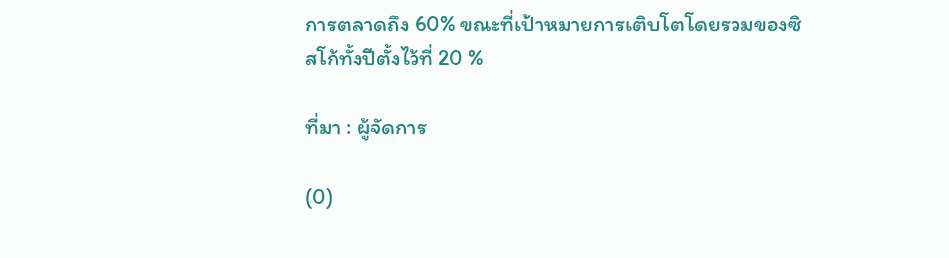การตลาดถึง 60% ขณะที่เป้าหมายการเติบโตโดยรวมของซิสโก้ทั้งปีตั้งไว้ที่ 20 %

ที่มา : ผู้จัดการ

(0)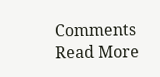Comments    Read More